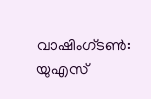വാഷിംഗ്ടൺ: യുഎസ്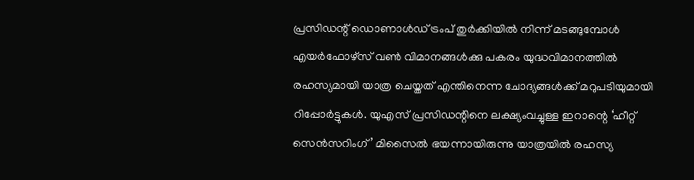പ്രസിഡന്റ് ഡൊണാൾഡ് ട്രംപ് തുർക്കിയിൽ നിന്ന് മടങ്ങുമ്പോൾ എയർഫോഴ്സ് വൺ വിമാനങ്ങൾക്കു പകരം യുദ്ധവിമാനത്തിൽ രഹസ്യമായി യാത്ര ചെയ്തത് എന്തിനെന്ന ചോദ്യങ്ങൾക്ക് മറുപടിയുമായി റിപ്പോർട്ടുകൾ. യുഎസ് പ്രസിഡന്റിനെ ലക്ഷ്യംവച്ചുള്ള ഇറാന്റെ ‘ഹീറ്റ് സെൻസറിംഗ്’ മിസൈൽ ഭയന്നായിരുന്നു യാത്രയിൽ രഹസ്യ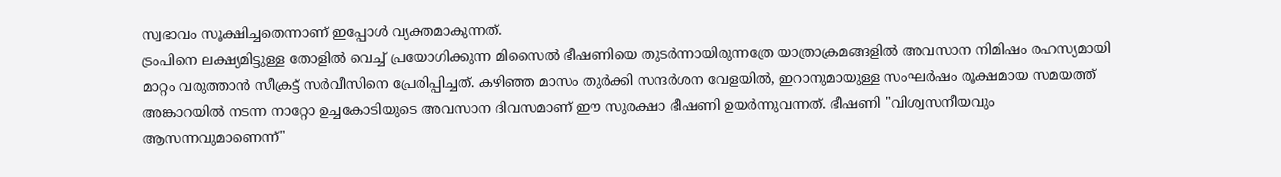സ്വഭാവം സൂക്ഷിച്ചതെന്നാണ് ഇപ്പോൾ വ്യക്തമാകുന്നത്.
ട്രംപിനെ ലക്ഷ്യമിട്ടുള്ള തോളിൽ വെച്ച് പ്രയോഗിക്കുന്ന മിസൈൽ ഭീഷണിയെ തുടർന്നായിരുന്നത്രേ യാത്രാക്രമങ്ങളിൽ അവസാന നിമിഷം രഹസ്യമായി മാറ്റം വരുത്താൻ സീക്രട്ട് സർവീസിനെ പ്രേരിപ്പിച്ചത്. കഴിഞ്ഞ മാസം തുർക്കി സന്ദർശന വേളയിൽ, ഇറാനുമായുള്ള സംഘർഷം രൂക്ഷമായ സമയത്ത് അങ്കാറയിൽ നടന്ന നാറ്റോ ഉച്ചകോടിയുടെ അവസാന ദിവസമാണ് ഈ സുരക്ഷാ ഭീഷണി ഉയർന്നുവന്നത്. ഭീഷണി "വിശ്വസനീയവും ആസന്നവുമാണെന്ന്"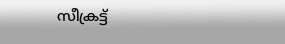സീക്രട്ട്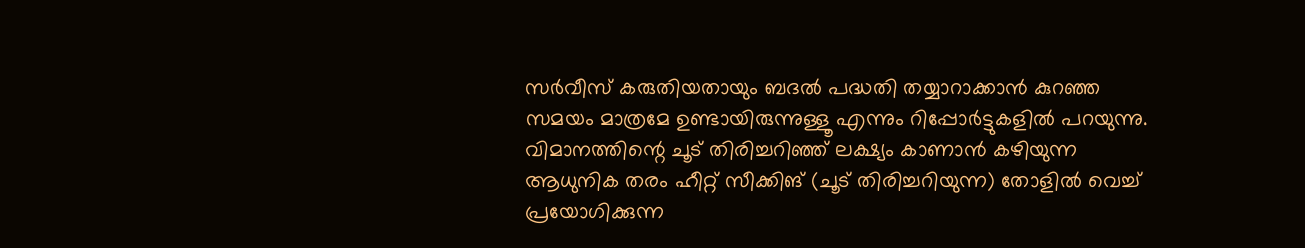സർവീസ് കരുതിയതായും ബദൽ പദ്ധതി തയ്യാറാക്കാൻ കുറഞ്ഞ സമയം മാത്രമേ ഉണ്ടായിരുന്നുള്ളൂ എന്നും റിപ്പോർട്ടുകളിൽ പറയുന്നു.
വിമാനത്തിന്റെ ചൂട് തിരിച്ചറിഞ്ഞ് ലക്ഷ്യം കാണാൻ കഴിയുന്ന ആധുനിക തരം ഹീറ്റ് സീക്കിങ് (ചൂട് തിരിച്ചറിയുന്ന) തോളിൽ വെച്ച് പ്രയോഗിക്കുന്ന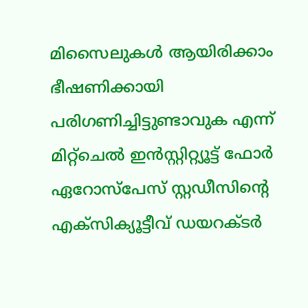മിസൈലുകൾ ആയിരിക്കാം ഭീഷണിക്കായി പരിഗണിച്ചിട്ടുണ്ടാവുക എന്ന് മിറ്റ്ചെൽ ഇൻസ്റ്റിറ്റ്യൂട്ട് ഫോർ ഏറോസ്പേസ് സ്റ്റഡീസിന്റെ എക്സിക്യൂട്ടീവ് ഡയറക്ടർ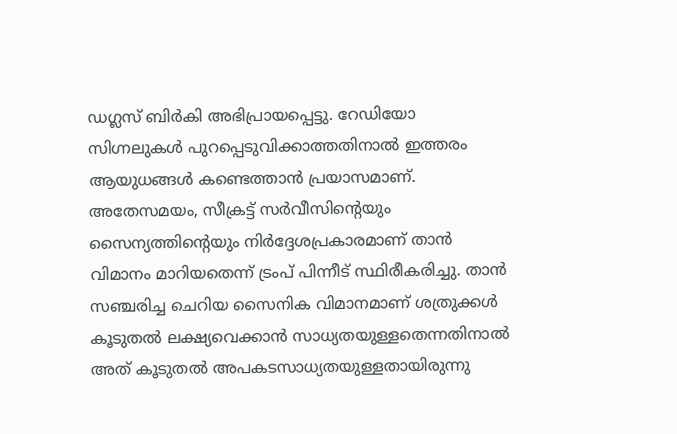ഡഗ്ലസ് ബിർകി അഭിപ്രായപ്പെട്ടു. റേഡിയോ സിഗ്നലുകൾ പുറപ്പെടുവിക്കാത്തതിനാൽ ഇത്തരം ആയുധങ്ങൾ കണ്ടെത്താൻ പ്രയാസമാണ്.
അതേസമയം, സീക്രട്ട് സർവീസിന്റെയും സൈന്യത്തിന്റെയും നിർദ്ദേശപ്രകാരമാണ് താൻ വിമാനം മാറിയതെന്ന് ട്രംപ് പിന്നീട് സ്ഥിരീകരിച്ചു. താൻ സഞ്ചരിച്ച ചെറിയ സൈനിക വിമാനമാണ് ശത്രുക്കൾ കൂടുതൽ ലക്ഷ്യവെക്കാൻ സാധ്യതയുള്ളതെന്നതിനാൽ അത് കൂടുതൽ അപകടസാധ്യതയുള്ളതായിരുന്നു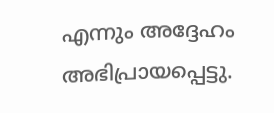എന്നും അദ്ദേഹം അഭിപ്രായപ്പെട്ടു.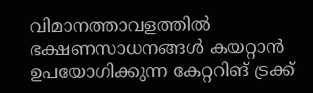വിമാനത്താവളത്തിൽ ഭക്ഷണസാധനങ്ങൾ കയറ്റാൻ ഉപയോഗിക്കുന്ന കേറ്ററിങ് ട്രക്ക്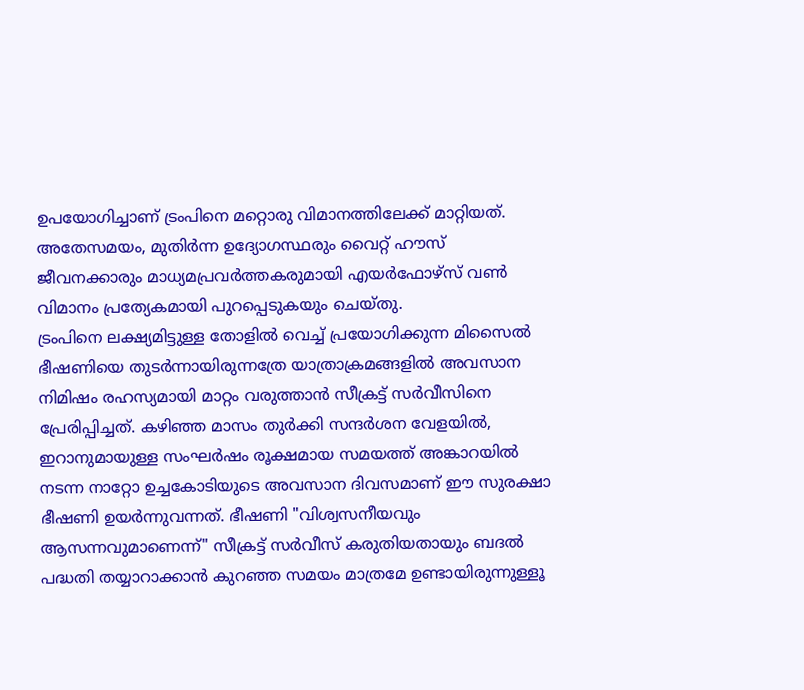ഉപയോഗിച്ചാണ് ട്രംപിനെ മറ്റൊരു വിമാനത്തിലേക്ക് മാറ്റിയത്. അതേസമയം, മുതിർന്ന ഉദ്യോഗസ്ഥരും വൈറ്റ് ഹൗസ് ജീവനക്കാരും മാധ്യമപ്രവർത്തകരുമായി എയർഫോഴ്സ് വൺ വിമാനം പ്രത്യേകമായി പുറപ്പെടുകയും ചെയ്തു.
ട്രംപിനെ ലക്ഷ്യമിട്ടുള്ള തോളിൽ വെച്ച് പ്രയോഗിക്കുന്ന മിസൈൽ ഭീഷണിയെ തുടർന്നായിരുന്നത്രേ യാത്രാക്രമങ്ങളിൽ അവസാന നിമിഷം രഹസ്യമായി മാറ്റം വരുത്താൻ സീക്രട്ട് സർവീസിനെ പ്രേരിപ്പിച്ചത്. കഴിഞ്ഞ മാസം തുർക്കി സന്ദർശന വേളയിൽ, ഇറാനുമായുള്ള സംഘർഷം രൂക്ഷമായ സമയത്ത് അങ്കാറയിൽ നടന്ന നാറ്റോ ഉച്ചകോടിയുടെ അവസാന ദിവസമാണ് ഈ സുരക്ഷാ ഭീഷണി ഉയർന്നുവന്നത്. ഭീഷണി "വിശ്വസനീയവും ആസന്നവുമാണെന്ന്" സീക്രട്ട് സർവീസ് കരുതിയതായും ബദൽ പദ്ധതി തയ്യാറാക്കാൻ കുറഞ്ഞ സമയം മാത്രമേ ഉണ്ടായിരുന്നുള്ളൂ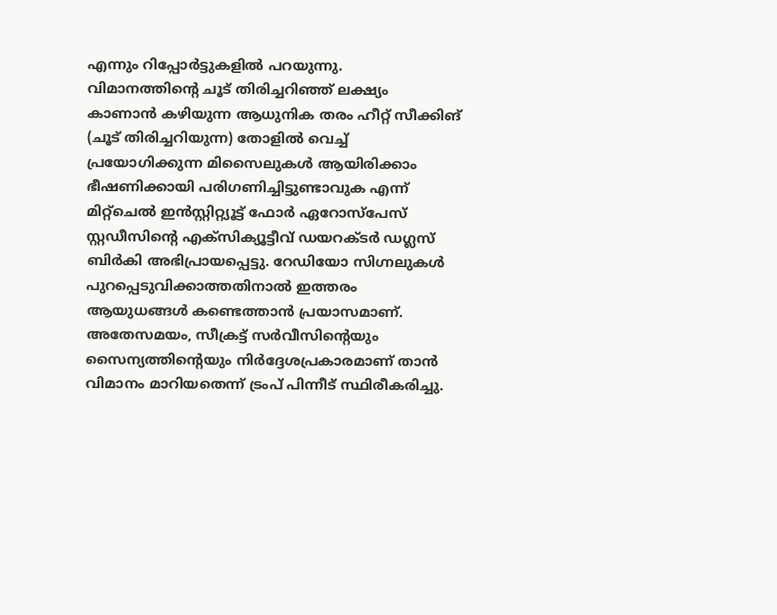എന്നും റിപ്പോർട്ടുകളിൽ പറയുന്നു.
വിമാനത്തിന്റെ ചൂട് തിരിച്ചറിഞ്ഞ് ലക്ഷ്യം കാണാൻ കഴിയുന്ന ആധുനിക തരം ഹീറ്റ് സീക്കിങ് (ചൂട് തിരിച്ചറിയുന്ന) തോളിൽ വെച്ച് പ്രയോഗിക്കുന്ന മിസൈലുകൾ ആയിരിക്കാം ഭീഷണിക്കായി പരിഗണിച്ചിട്ടുണ്ടാവുക എന്ന് മിറ്റ്ചെൽ ഇൻസ്റ്റിറ്റ്യൂട്ട് ഫോർ ഏറോസ്പേസ് സ്റ്റഡീസിന്റെ എക്സിക്യൂട്ടീവ് ഡയറക്ടർ ഡഗ്ലസ് ബിർകി അഭിപ്രായപ്പെട്ടു. റേഡിയോ സിഗ്നലുകൾ പുറപ്പെടുവിക്കാത്തതിനാൽ ഇത്തരം ആയുധങ്ങൾ കണ്ടെത്താൻ പ്രയാസമാണ്.
അതേസമയം, സീക്രട്ട് സർവീസിന്റെയും സൈന്യത്തിന്റെയും നിർദ്ദേശപ്രകാരമാണ് താൻ വിമാനം മാറിയതെന്ന് ട്രംപ് പിന്നീട് സ്ഥിരീകരിച്ചു.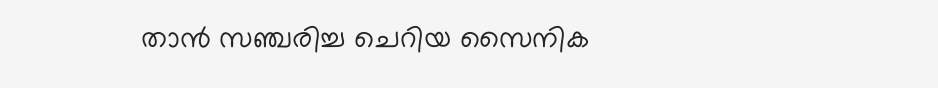താൻ സഞ്ചരിച്ച ചെറിയ സൈനിക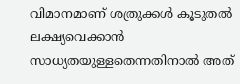വിമാനമാണ് ശത്രുക്കൾ കൂടുതൽ ലക്ഷ്യവെക്കാൻ സാധ്യതയുള്ളതെന്നതിനാൽ അത്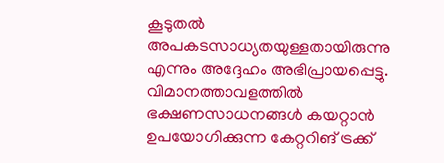കൂടുതൽ അപകടസാധ്യതയുള്ളതായിരുന്നു എന്നും അദ്ദേഹം അഭിപ്രായപ്പെട്ടു.
വിമാനത്താവളത്തിൽ ഭക്ഷണസാധനങ്ങൾ കയറ്റാൻ ഉപയോഗിക്കുന്ന കേറ്ററിങ് ട്രക്ക്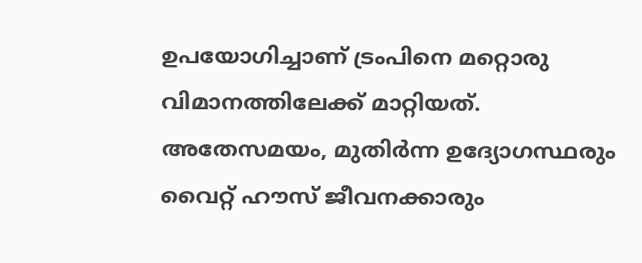ഉപയോഗിച്ചാണ് ട്രംപിനെ മറ്റൊരു വിമാനത്തിലേക്ക് മാറ്റിയത്. അതേസമയം, മുതിർന്ന ഉദ്യോഗസ്ഥരും വൈറ്റ് ഹൗസ് ജീവനക്കാരും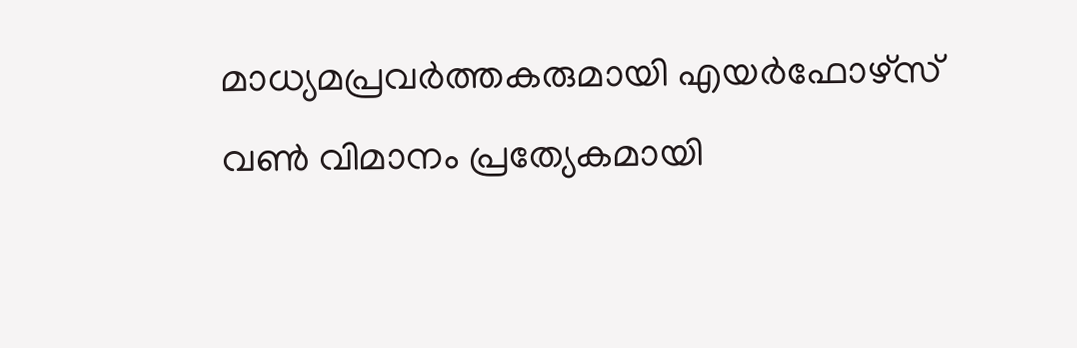മാധ്യമപ്രവർത്തകരുമായി എയർഫോഴ്സ് വൺ വിമാനം പ്രത്യേകമായി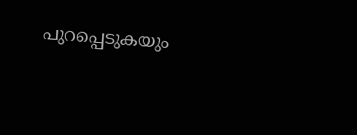പുറപ്പെടുകയും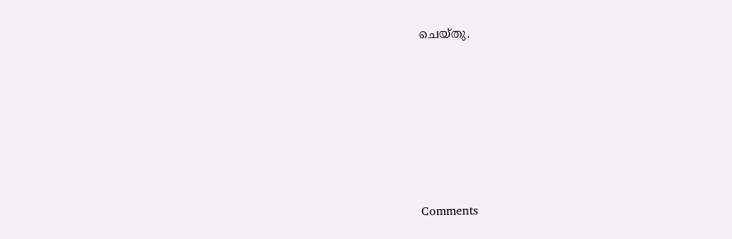ചെയ്തു.







Comments